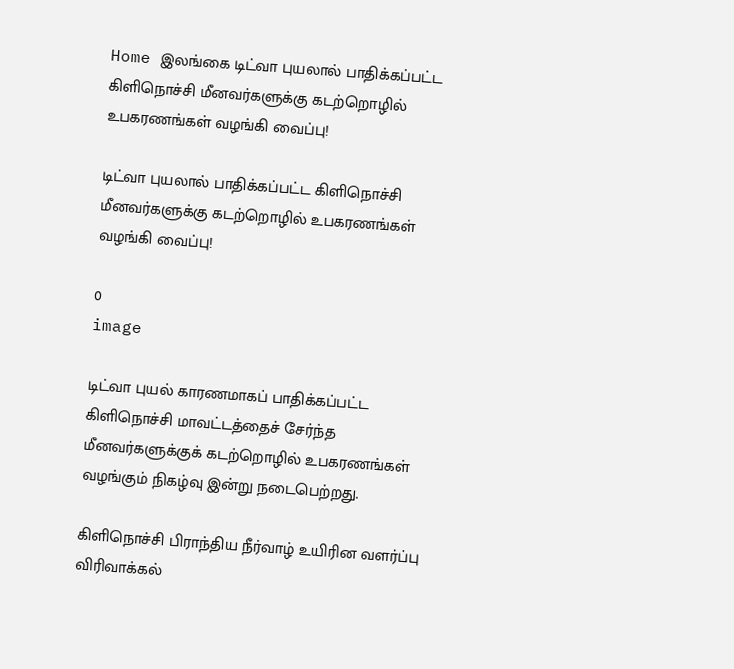Home இலங்கை டிட்வா புயலால் பாதிக்கப்பட்ட கிளிநொச்சி மீனவர்களுக்கு கடற்றொழில் உபகரணங்கள் வழங்கி வைப்பு!

டிட்வா புயலால் பாதிக்கப்பட்ட கிளிநொச்சி மீனவர்களுக்கு கடற்றொழில் உபகரணங்கள் வழங்கி வைப்பு!

0
image

டிட்வா புயல் காரணமாகப் பாதிக்கப்பட்ட கிளிநொச்சி மாவட்டத்தைச் சேர்ந்த மீனவர்களுக்குக் கடற்றொழில் உபகரணங்கள் வழங்கும் நிகழ்வு இன்று நடைபெற்றது.

கிளிநொச்சி பிராந்திய நீர்வாழ் உயிரின வளர்ப்பு விரிவாக்கல்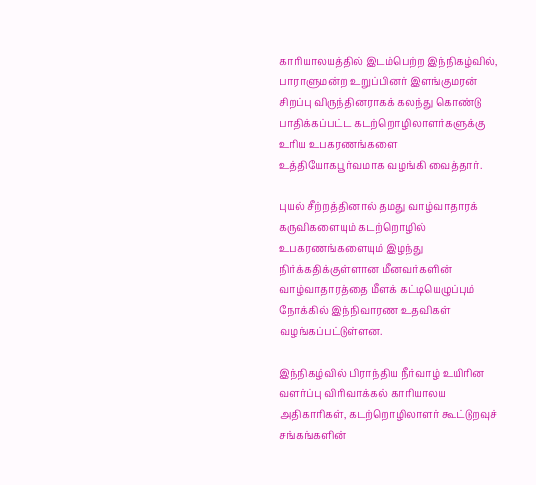காரியாலயத்தில் இடம்பெற்ற இந்நிகழ்வில், பாராளுமன்ற உறுப்பினர் இளங்குமரன் சிறப்பு விருந்தினராகக் கலந்து கொண்டு பாதிக்கப்பட்ட கடற்றொழிலாளர்களுக்கு உரிய உபகரணங்களை உத்தியோகபூர்வமாக வழங்கி வைத்தார்.

புயல் சீற்றத்தினால் தமது வாழ்வாதாரக் கருவிகளையும் கடற்றொழில் உபகரணங்களையும் இழந்து நிர்க்கதிக்குள்ளான மீனவர்களின் வாழ்வாதாரத்தை மீளக் கட்டியெழுப்பும் நோக்கில் இந்நிவாரண உதவிகள் வழங்கப்பட்டுள்ளன.

இந்நிகழ்வில் பிராந்திய நீர்வாழ் உயிரின வளர்ப்பு விரிவாக்கல் காரியாலய அதிகாரிகள், கடற்றொழிலாளர் கூட்டுறவுச் சங்கங்களின்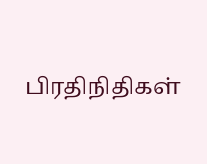பிரதிநிதிகள்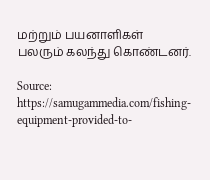மற்றும் பயனாளிகள் பலரும் கலந்து கொண்டனர்.

Source: https://samugammedia.com/fishing-equipment-provided-to-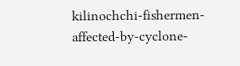kilinochchi-fishermen-affected-by-cyclone-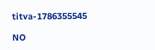titva-1786355545

NO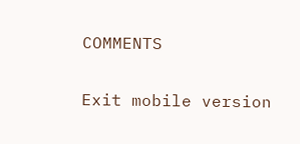COMMENTS

Exit mobile version